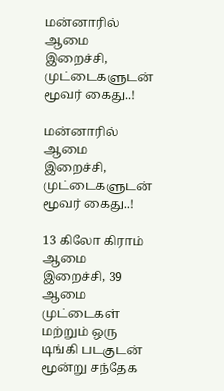மன்னாரில் ஆமை இறைச்சி, முட்டைகளுடன் மூவர் கைது..!

மன்னாரில் ஆமை இறைச்சி, முட்டைகளுடன் மூவர் கைது..!

13 கிலோ கிராம் ஆமை இறைச்சி, 39 ஆமை முட்டைகள் மற்றும் ஒரு டிங்கி படகுடன் மூன்று சந்தேக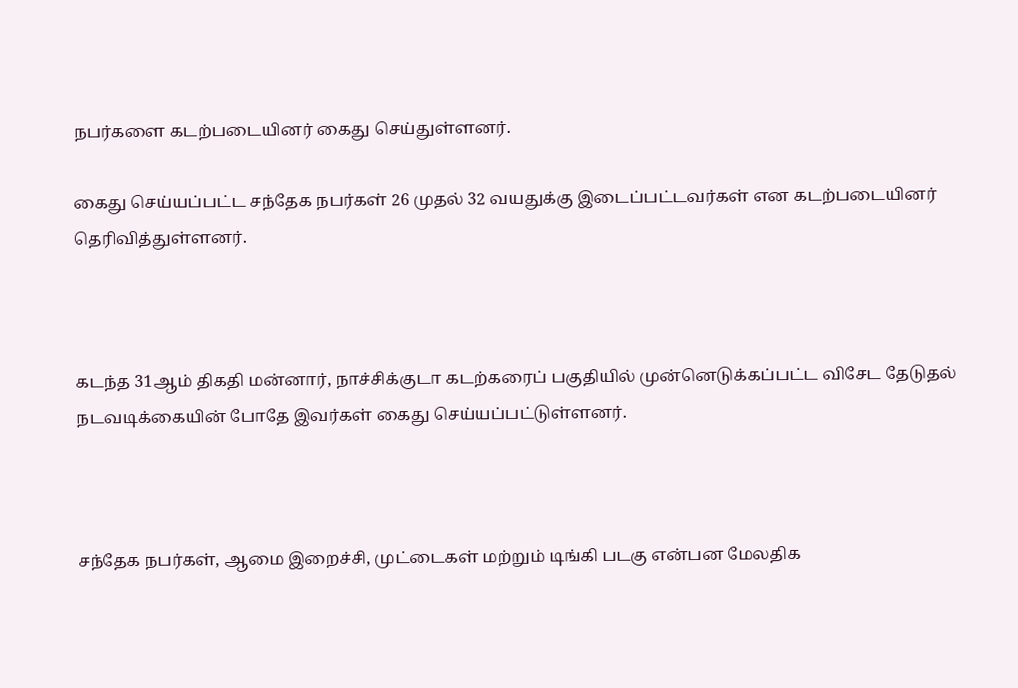நபர்களை கடற்படையினர் கைது செய்துள்ளனர்.

கைது செய்யப்பட்ட சந்தேக நபர்கள் 26 முதல் 32 வயதுக்கு இடைப்பட்டவர்கள் என கடற்படையினர் தெரிவித்துள்ளனர்.



கடந்த 31ஆம் திகதி மன்னார், நாச்சிக்குடா கடற்கரைப் பகுதியில் முன்னெடுக்கப்பட்ட விசேட தேடுதல் நடவடிக்கையின் போதே இவர்கள் கைது செய்யப்பட்டுள்ளனர்.



சந்தேக நபர்கள், ஆமை இறைச்சி, முட்டைகள் மற்றும் டிங்கி படகு என்பன மேலதிக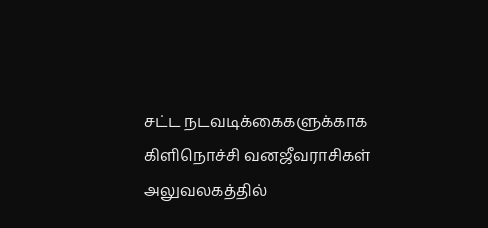சட்ட நடவடிக்கைகளுக்காக கிளிநொச்சி வனஜீவராசிகள் அலுவலகத்தில்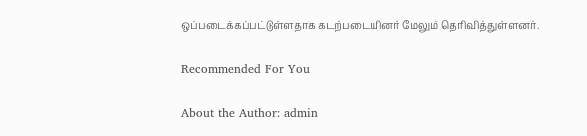ஒப்படைக்கப்பட்டுள்ளதாக கடற்படையினர் மேலும் தெரிவித்துள்ளனர்.

Recommended For You

About the Author: admin